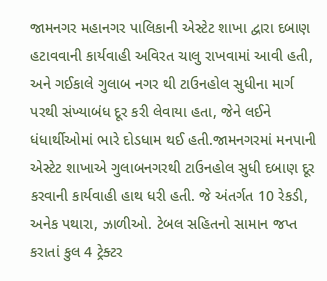જામનગર મહાનગર પાલિકાની એસ્ટેટ શાખા દ્વારા દબાણ હટાવવાની કાર્યવાહી અવિરત ચાલુ રાખવામાં આવી હતી, અને ગઈકાલે ગુલાબ નગર થી ટાઉનહોલ સુધીના માર્ગ પરથી સંખ્યાબંધ દૂર કરી લેવાયા હતા, જેને લઈને ધંધાર્થીઓમાં ભારે દોડધામ થઈ હતી.જામનગરમાં મનપાની એસ્ટેટ શાખાએ ગુલાબનગરથી ટાઉનહોલ સુધી દબાણ દૂર કરવાની કાર્યવાહી હાથ ધરી હતી. જે અંતર્ગત 10 રેકડી, અનેક પથારા, ઝાળીઓ. ટેબલ સહિતનો સામાન જપ્ત કરાતાં કુલ 4 ટ્રેક્ટર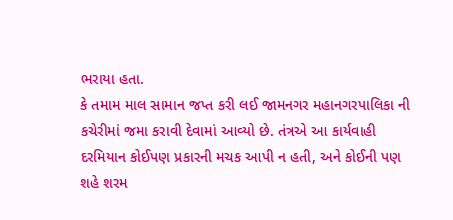ભરાયા હતા.
કે તમામ માલ સામાન જપ્ત કરી લઈ જામનગર મહાનગરપાલિકા ની કચેરીમાં જમા કરાવી દેવામાં આવ્યો છે. તંત્રએ આ કાર્યવાહી દરમિયાન કોઈપણ પ્રકારની મચક આપી ન હતી, અને કોઈની પણ શહે શરમ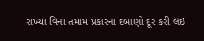રાખ્યા વિના તમામ પ્રકારના દબાણો દૂર કરી લઇ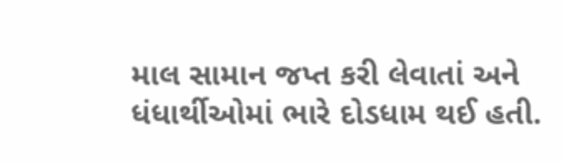માલ સામાન જપ્ત કરી લેવાતાં અને ધંધાર્થીઓમાં ભારે દોડધામ થઈ હતી.